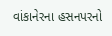વાંકાનેરના હસનપરનો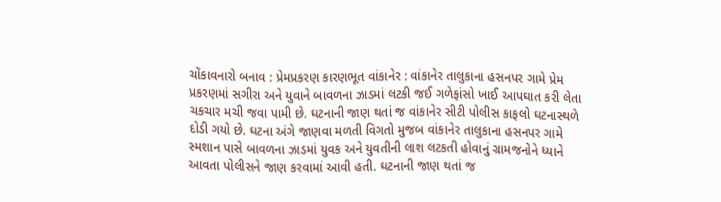ચોંકાવનારો બનાવ : પ્રેમપ્રકરણ કારણભૂત વાંકાનેર : વાંકાનેર તાલુકાના હસનપર ગામે પ્રેમ પ્રકરણમાં સગીરા અને યુવાને બાવળના ઝાડમાં લટકી જઈ ગળેફાંસો ખાઈ આપઘાત કરી લેતા ચકચાર મચી જવા પામી છે. ઘટનાની જાણ થતાં જ વાંકાનેર સીટી પોલીસ કાફલો ઘટનાસ્થળે દોડી ગયો છે. ઘટના અંગે જાણવા મળતી વિગતો મુજબ વાંકાનેર તાલુકાના હસનપર ગામે સ્મશાન પાસે બાવળના ઝાડમાં યુવક અને યુવતીની લાશ લટકતી હોવાનું ગ્રામજનોને ધ્યાને આવતા પોલીસને જાણ કરવામાં આવી હતી. ઘટનાની જાણ થતાં જ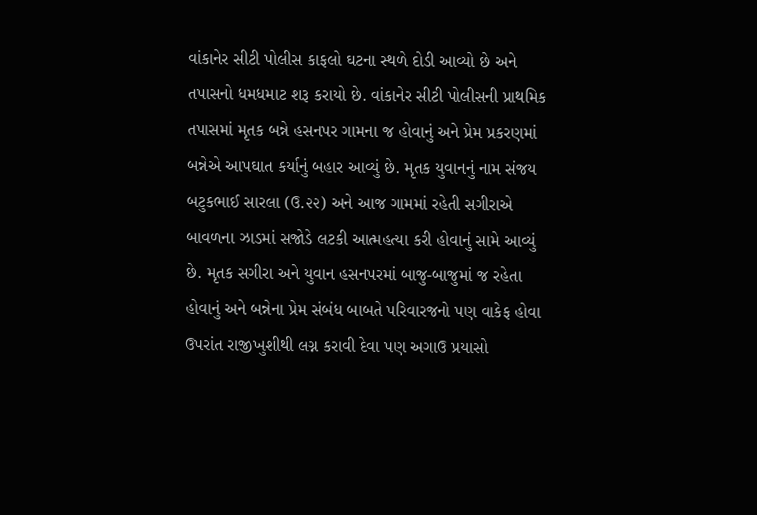વાંકાનેર સીટી પોલીસ કાફલો ઘટના સ્થળે દોડી આવ્યો છે અને તપાસનો ધમધમાટ શરૂ કરાયો છે. વાંકાનેર સીટી પોલીસની પ્રાથમિક તપાસમાં મૃતક બન્ને હસનપર ગામના જ હોવાનું અને પ્રેમ પ્રકરણમાં બન્નેએ આપઘાત કર્યાનું બહાર આવ્યું છે. મૃતક યુવાનનું નામ સંજય બટુકભાઈ સારલા (ઉ.૨૨) અને આજ ગામમાં રહેતી સગીરાએ બાવળના ઝાડમાં સજોડે લટકી આત્મહત્યા કરી હોવાનું સામે આવ્યું છે. મૃતક સગીરા અને યુવાન હસનપરમાં બાજુ-બાજુમાં જ રહેતા હોવાનું અને બન્નેના પ્રેમ સંબંધ બાબતે પરિવારજનો પણ વાકેફ હોવા ઉપરાંત રાજીખુશીથી લગ્ન કરાવી દેવા પણ અગાઉ પ્રયાસો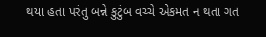થયા હતા પરંતુ બન્ને કુટુંબ વચ્ચે એકમત ન થતા ગત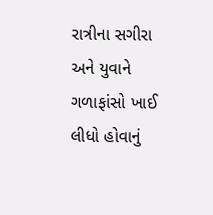રાત્રીના સગીરા અને યુવાને ગળાફાંસો ખાઈ લીધો હોવાનું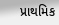પ્રાથમિક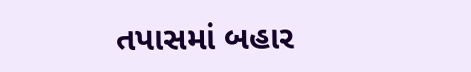તપાસમાં બહાર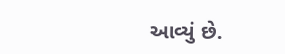આવ્યું છે.